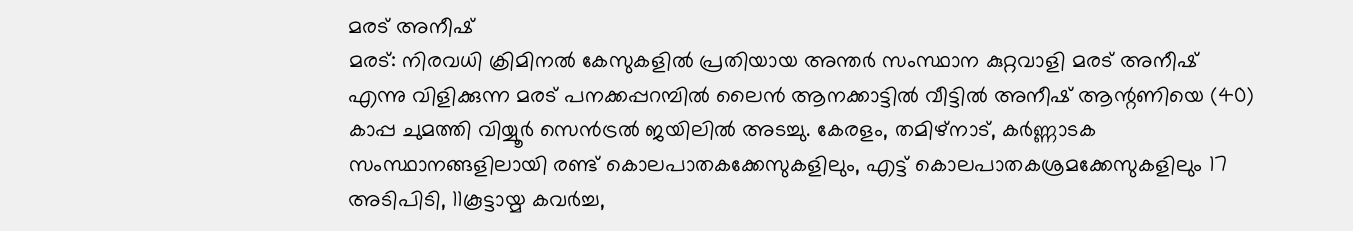മരട് അനീഷ്
മരട്: നിരവധി ക്രിമിനൽ കേസുകളിൽ പ്രതിയായ അന്തർ സംസ്ഥാന കുറ്റവാളി മരട് അനീഷ് എന്നു വിളിക്കുന്ന മരട് പനക്കപ്പറമ്പിൽ ലൈൻ ആനക്കാട്ടിൽ വീട്ടിൽ അനീഷ് ആന്റണിയെ (40) കാപ്പ ചുമത്തി വിയ്യൂർ സെൻട്രൽ ജയിലിൽ അടച്ചു. കേരളം, തമിഴ്നാട്, കർണ്ണാടക സംസ്ഥാനങ്ങളിലായി രണ്ട് കൊലപാതകക്കേസുകളിലും, എട്ട് കൊലപാതകശ്രമക്കേസുകളിലും 17 അടിപിടി, 11കൂട്ടായ്മ കവർച്ച,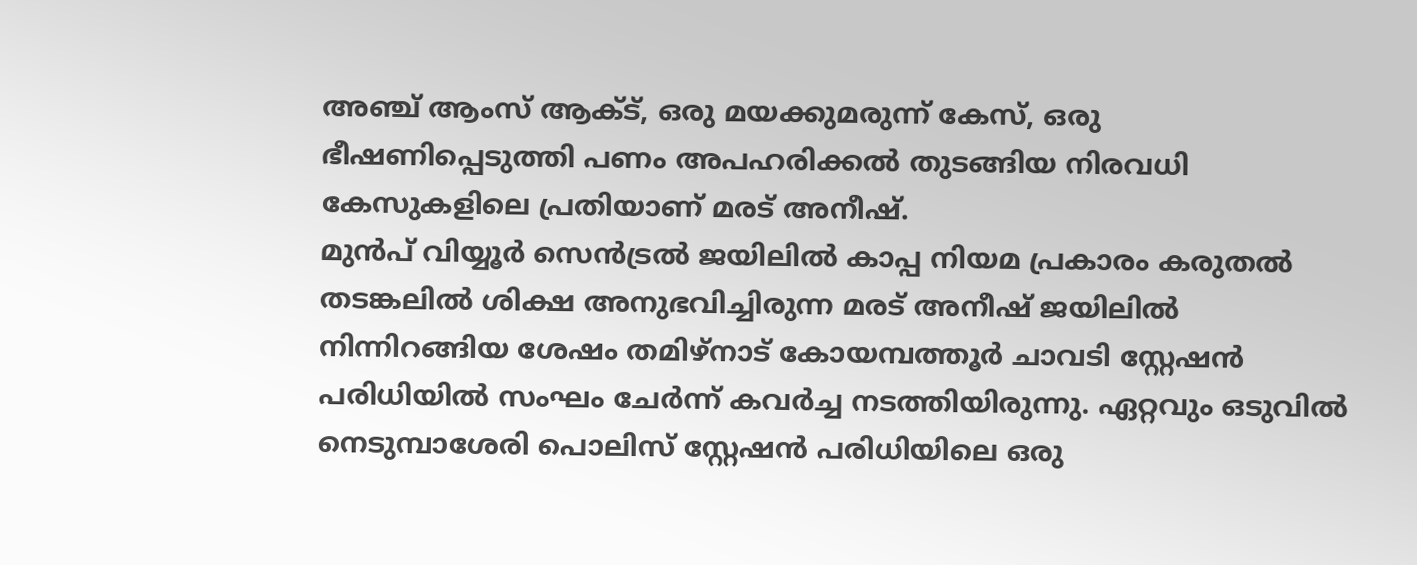അഞ്ച് ആംസ് ആക്ട്, ഒരു മയക്കുമരുന്ന് കേസ്, ഒരു ഭീഷണിപ്പെടുത്തി പണം അപഹരിക്കൽ തുടങ്ങിയ നിരവധി കേസുകളിലെ പ്രതിയാണ് മരട് അനീഷ്.
മുൻപ് വിയ്യൂർ സെൻട്രൽ ജയിലിൽ കാപ്പ നിയമ പ്രകാരം കരുതൽ തടങ്കലിൽ ശിക്ഷ അനുഭവിച്ചിരുന്ന മരട് അനീഷ് ജയിലിൽ നിന്നിറങ്ങിയ ശേഷം തമിഴ്നാട് കോയമ്പത്തൂർ ചാവടി സ്റ്റേഷൻ പരിധിയിൽ സംഘം ചേർന്ന് കവർച്ച നടത്തിയിരുന്നു. ഏറ്റവും ഒടുവിൽ നെടുമ്പാശേരി പൊലിസ് സ്റ്റേഷൻ പരിധിയിലെ ഒരു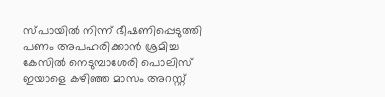സ്പായിൽ നിന്ന് ഭീഷണിപ്പെടുത്തി പണം അപഹരിക്കാൻ ശ്രമിച്ച കേസിൽ നെടുമ്പാശേരി പൊലിസ് ഇയാളെ കഴിഞ്ഞ മാസം അറസ്റ്റ്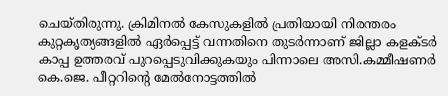ചെയ്തിരുന്നു. ക്രിമിനൽ കേസുകളിൽ പ്രതിയായി നിരന്തരം കുറ്റകൃത്യങ്ങളിൽ ഏർപ്പെട്ട് വന്നതിനെ തുടർന്നാണ് ജില്ലാ കളക്ടർ കാപ്പ ഉത്തരവ് പുറപ്പെടുവിക്കുകയും പിന്നാലെ അസി.കമ്മീഷണർ കെ.ജെ. പീറ്ററിന്റെ മേൽനോട്ടത്തിൽ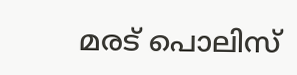മരട് പൊലിസ്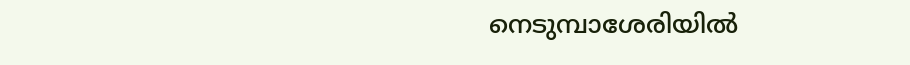നെടുമ്പാശേരിയിൽ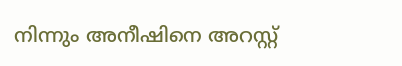നിന്നും അനീഷിനെ അറസ്റ്റ്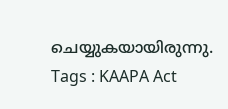ചെയ്യുകയായിരുന്നു.
Tags : KAAPA Act